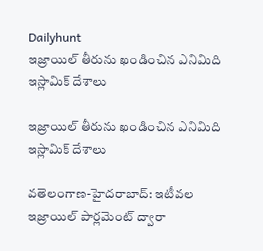Dailyhunt
ఇజ్రాయిల్ తీరును ఖండించిన ఎనిమిది ఇస్లామిక్ దేశాలు

ఇజ్రాయిల్ తీరును ఖండించిన ఎనిమిది ఇస్లామిక్ దేశాలు

వతెలంగాణ-హైదరాబాద్: ఇటీవల ఇజ్రాయిల్ పార్లమెంట్ ద్వారా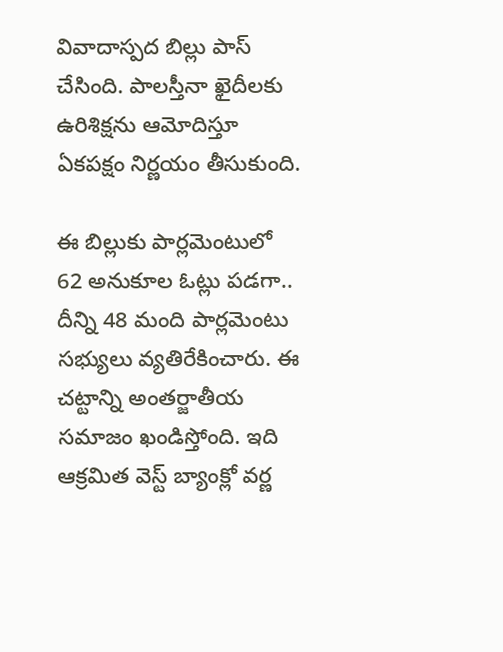వివాదాస్పద బిల్లు పాస్ చేసింది. పాలస్తీనా ఖైదీలకు ఉరిశిక్షను ఆమోదిస్తూ ఏకపక్షం నిర్ణయం తీసుకుంది.

ఈ బిల్లుకు పార్లమెంటులో 62 అనుకూల ఓట్లు పడగా.. దీన్ని 48 మంది పార్లమెంటు సభ్యులు వ్యతిరేకించారు. ఈ చట్టాన్ని అంతర్జాతీయ సమాజం ఖండిస్తోంది. ఇది ఆక్రమిత వెస్ట్ బ్యాంక్లో వర్ణ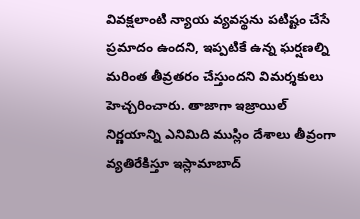వివక్షలాంటి న్యాయ వ్యవస్థను పటిష్టం చేసే ప్రమాదం ఉందని, ఇప్పటికే ఉన్న ఘర్షణల్ని మరింత తీవ్రతరం చేస్తుందని విమర్శకులు హెచ్చరించారు. తాజాగా ఇజ్రాయిల్ నిర్ణయాన్ని ఎనిమిది ముస్లిం దేశాలు తీవ్రంగా వ్యతిరేకిస్తూ ఇస్లామాబాద్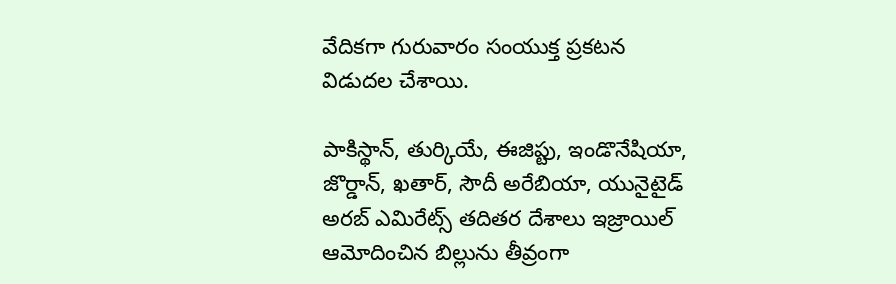వేదికగా గురువారం సంయుక్త ప్రకటన విడుదల చేశాయి.

పాకిస్థాన్, తుర్కియే, ఈజిప్టు, ఇండొనేషియా, జొర్డాన్, ఖతార్, సౌదీ అరేబియా, యునైటైడ్ అరబ్ ఎమిరేట్స్ తదితర దేశాలు ఇజ్రాయిల్ ఆమోదించిన బిల్లును తీవ్రంగా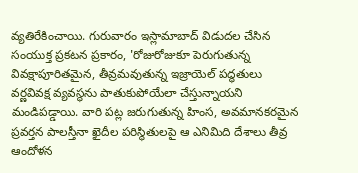వ్యతిరేకించాయి. గురువారం ఇస్లామాబాద్ విడుదల చేసిన సంయుక్త ప్రకటన ప్రకారం, 'రోజురోజుకూ పెరుగుతున్న వివక్షాపూరితమైన, తీవ్రమవుతున్న ఇజ్రాయెల్ పద్ధతులు వర్ణవివక్ష వ్యవస్థను పాతుకుపోయేలా చేస్తున్నాయని మండిపడ్డాయి. వారి పట్ల జరుగుతున్న హింస, అవమానకరమైన ప్రవర్తన పాలస్తీనా ఖైదీల పరిస్థితులపై ఆ ఎనిమిది దేశాలు తీవ్ర ఆందోళన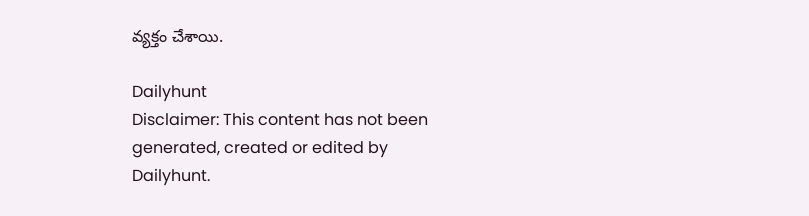వ్యక్తం చేశాయి.

Dailyhunt
Disclaimer: This content has not been generated, created or edited by Dailyhunt.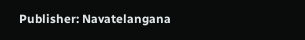Publisher: Navatelangana